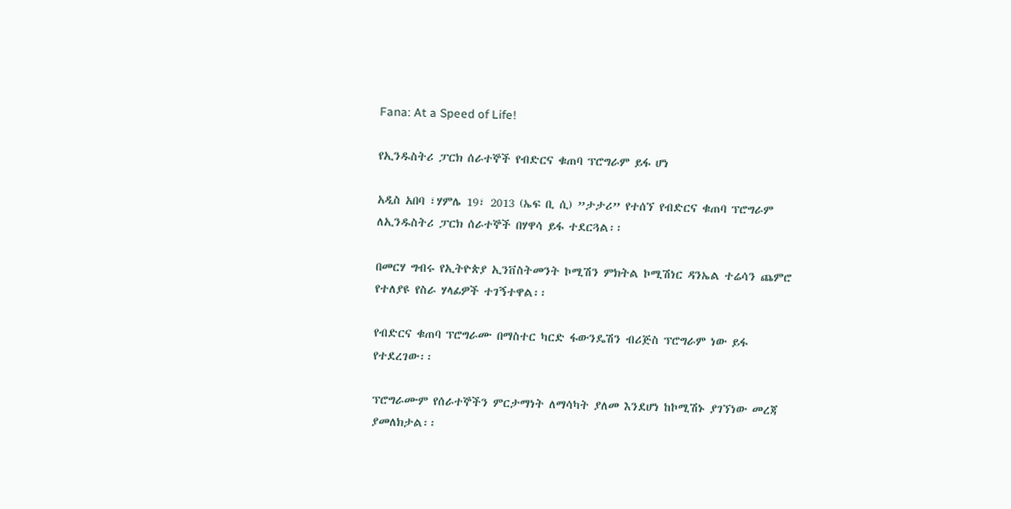Fana: At a Speed of Life!

የኢንዱስትሪ ፓርክ ሰራተኞች የብድርና ቁጠባ ፕሮግራም ይፋ ሆነ

አዲስ አበባ ፣ሃምሌ 19፣ 2013 (ኤፍ ቢ ሲ) ”ታታሪ” የተሰኘ የብድርና ቁጠባ ፕሮግራም ለኢንዱስትሪ ፓርክ ሰራተኞች በሃዋሳ ይፋ ተደርጓል፡፡

በመርሃ ግብሩ የኢትዮጵያ ኢንቨስትመንት ኮሚሽን ምክትል ኮሚሽነር ዳንኤል ተሬሳን ጨምሮ የተለያዩ የስራ ሃላፊዎች ተገኝተዋል፡፡

የብድርና ቁጠባ ፕሮግራሙ በማስተር ካርድ ፋውንዴሽን ብሪጅስ ፕሮግራም ነው ይፋ የተደረገው፡፡

ፕሮግራሙም የሰራተኞችን ምርታማነት ለማሳካት ያለመ እንደሆነ ከኮሚሽኑ ያገኘነው መረጃ ያመለክታል፡፡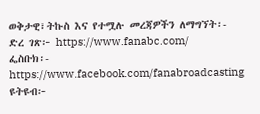ወቅታዊ፣ትኩስ እና የተሟሉ መረጃዎችን ለማግኘት፡-
ድረ ገጽ፦ https://www.fanabc.com/
ፌስቡክ፡- https://www.facebook.com/fanabroadcasting
ዩትዩብ፦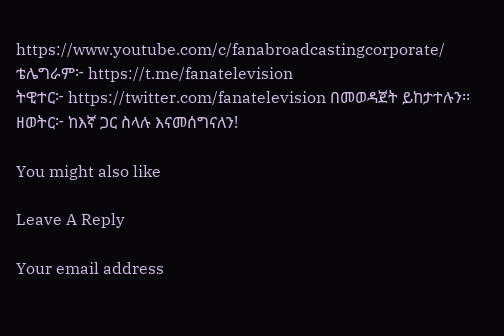https://www.youtube.com/c/fanabroadcastingcorporate/
ቴሌግራም፦ https://t.me/fanatelevision
ትዊተር፦ https://twitter.com/fanatelevision በመወዳጀት ይከታተሉን፡፡
ዘወትር፦ ከእኛ ጋር ስላሉ እናመሰግናለን!

You might also like

Leave A Reply

Your email address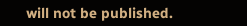will not be published.